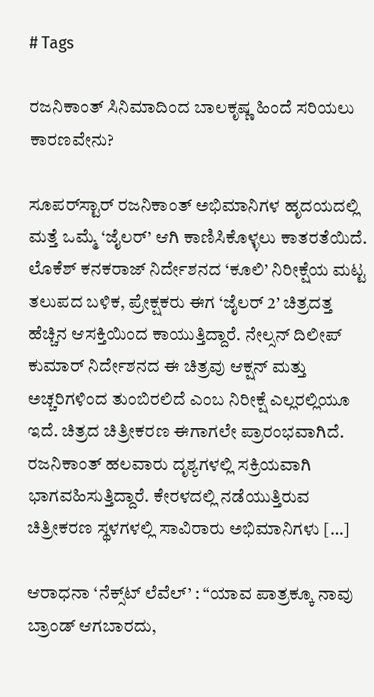# Tags

ರಜನಿಕಾಂತ್ ಸಿನಿಮಾದಿಂದ ಬಾಲಕೃಷ್ಣ ಹಿಂದೆ ಸರಿಯಲು ಕಾರಣವೇನು?

ಸೂಪರ್‌ಸ್ಟಾರ್ ರಜನಿಕಾಂತ್ ಅಭಿಮಾನಿಗಳ ಹೃದಯದಲ್ಲಿ ಮತ್ತೆ ಒಮ್ಮೆ ‘ಜೈಲರ್’ ಆಗಿ ಕಾಣಿಸಿಕೊಳ್ಳಲು ಕಾತರತೆಯಿದೆ. ಲೊಕೆಶ್ ಕನಕರಾಜ್ ನಿರ್ದೇಶನದ ‘ಕೂಲಿ’ ನಿರೀಕ್ಷೆಯ ಮಟ್ಟ ತಲುಪದ ಬಳಿಕ, ಪ್ರೇಕ್ಷಕರು ಈಗ ‘ಜೈಲರ್ 2’ ಚಿತ್ರದತ್ತ ಹೆಚ್ಚಿನ ಆಸಕ್ತಿಯಿಂದ ಕಾಯುತ್ತಿದ್ದಾರೆ. ನೇಲ್ಸನ್ ದಿಲೀಪ್ ಕುಮಾರ್ ನಿರ್ದೇಶನದ ಈ ಚಿತ್ರವು ಆಕ್ಷನ್ ಮತ್ತು ಅಚ್ಚರಿಗಳಿಂದ ತುಂಬಿರಲಿದೆ ಎಂಬ ನಿರೀಕ್ಷೆ ಎಲ್ಲರಲ್ಲಿಯೂ ಇದೆ. ಚಿತ್ರದ ಚಿತ್ರೀಕರಣ ಈಗಾಗಲೇ ಪ್ರಾರಂಭವಾಗಿದೆ. ರಜನಿಕಾಂತ್ ಹಲವಾರು ದೃಶ್ಯಗಳಲ್ಲಿ ಸಕ್ರಿಯವಾಗಿ ಭಾಗವಹಿಸುತ್ತಿದ್ದಾರೆ. ಕೇರಳದಲ್ಲಿ ನಡೆಯುತ್ತಿರುವ ಚಿತ್ರೀಕರಣ ಸ್ಥಳಗಳಲ್ಲಿ ಸಾವಿರಾರು ಅಭಿಮಾನಿಗಳು […]

ಆರಾಧನಾ ‘ನೆಕ್ಸ್‌ಟ್ ಲೆವೆಲ್’ : “ಯಾವ ಪಾತ್ರಕ್ಕೂ ನಾವು ಬ್ರಾಂಡ್ ಆಗಬಾರದು,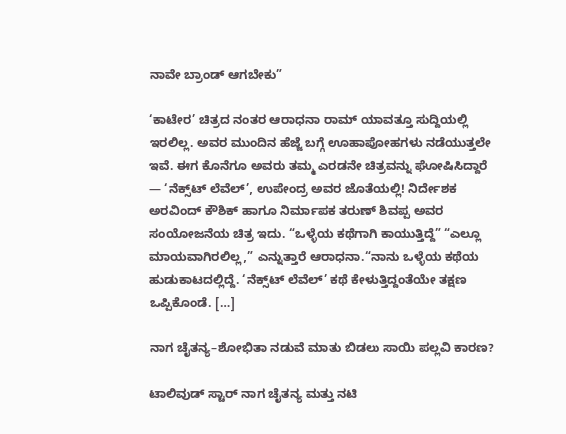ನಾವೇ ಬ್ರಾಂಡ್ ಆಗಬೇಕು”

‘ಕಾಟೇರ’ ಚಿತ್ರದ ನಂತರ ಆರಾಧನಾ ರಾಮ್ ಯಾವತ್ತೂ ಸುದ್ದಿಯಲ್ಲಿ ಇರಲಿಲ್ಲ. ಅವರ ಮುಂದಿನ ಹೆಜ್ಜೆ ಬಗ್ಗೆ ಊಹಾಪೋಹಗಳು ನಡೆಯುತ್ತಲೇ ಇವೆ. ಈಗ ಕೊನೆಗೂ ಅವರು ತಮ್ಮ ಎರಡನೇ ಚಿತ್ರವನ್ನು ಘೋಷಿಸಿದ್ದಾರೆ — ‘ನೆಕ್ಸ್‌ಟ್ ಲೆವೆಲ್’, ಉಪೇಂದ್ರ ಅವರ ಜೊತೆಯಲ್ಲಿ! ನಿರ್ದೇಶಕ ಅರವಿಂದ್ ಕೌಶಿಕ್ ಹಾಗೂ ನಿರ್ಮಾಪಕ ತರುಣ್ ಶಿವಪ್ಪ ಅವರ ಸಂಯೋಜನೆಯ ಚಿತ್ರ ಇದು. “ಒಳ್ಳೆಯ ಕಥೆಗಾಗಿ ಕಾಯುತ್ತಿದ್ದೆ” “ಎಲ್ಲೂ ಮಾಯವಾಗಿರಲಿಲ್ಲ,” ಎನ್ನುತ್ತಾರೆ ಆರಾಧನಾ.“ನಾನು ಒಳ್ಳೆಯ ಕಥೆಯ ಹುಡುಕಾಟದಲ್ಲಿದ್ದೆ. ‘ನೆಕ್ಸ್‌ಟ್ ಲೆವೆಲ್’ ಕಥೆ ಕೇಳುತ್ತಿದ್ದಂತೆಯೇ ತಕ್ಷಣ ಒಪ್ಪಿಕೊಂಡೆ. […]

ನಾಗ ಚೈತನ್ಯ–ಶೋಭಿತಾ ನಡುವೆ ಮಾತು ಬಿಡಲು ಸಾಯಿ ಪಲ್ಲವಿ ಕಾರಣ?

ಟಾಲಿವುಡ್ ಸ್ಟಾರ್ ನಾಗ ಚೈತನ್ಯ ಮತ್ತು ನಟಿ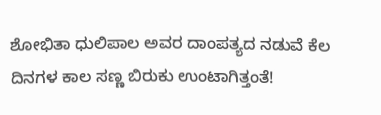ಶೋಭಿತಾ ಧುಲಿಪಾಲ ಅವರ ದಾಂಪತ್ಯದ ನಡುವೆ ಕೆಲ ದಿನಗಳ ಕಾಲ ಸಣ್ಣ ಬಿರುಕು ಉಂಟಾಗಿತ್ತಂತೆ!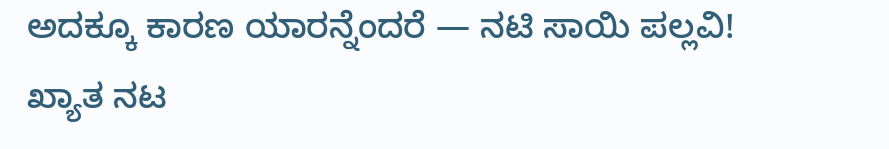ಅದಕ್ಕೂ ಕಾರಣ ಯಾರನ್ನೆಂದರೆ — ನಟಿ ಸಾಯಿ ಪಲ್ಲವಿ! ಖ್ಯಾತ ನಟ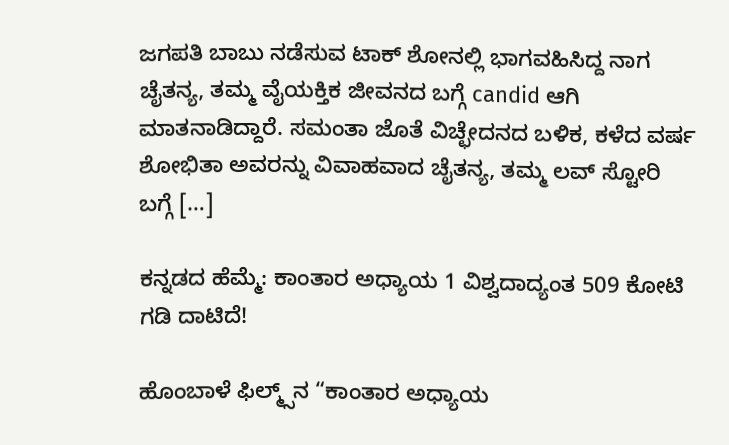ಜಗಪತಿ ಬಾಬು ನಡೆಸುವ ಟಾಕ್ ಶೋನಲ್ಲಿ ಭಾಗವಹಿಸಿದ್ದ ನಾಗ ಚೈತನ್ಯ, ತಮ್ಮ ವೈಯಕ್ತಿಕ ಜೀವನದ ಬಗ್ಗೆ candid ಆಗಿ ಮಾತನಾಡಿದ್ದಾರೆ. ಸಮಂತಾ ಜೊತೆ ವಿಚ್ಛೇದನದ ಬಳಿಕ, ಕಳೆದ ವರ್ಷ ಶೋಭಿತಾ ಅವರನ್ನು ವಿವಾಹವಾದ ಚೈತನ್ಯ, ತಮ್ಮ ಲವ್ ಸ್ಟೋರಿ ಬಗ್ಗೆ […]

ಕನ್ನಡದ ಹೆಮ್ಮೆ: ಕಾಂತಾರ ಅಧ್ಯಾಯ 1 ವಿಶ್ವದಾದ್ಯಂತ 509 ಕೋಟಿ ಗಡಿ ದಾಟಿದೆ!

ಹೊಂಬಾಳೆ ಫಿಲ್ಮ್ಸ್‌ನ “ಕಾಂತಾರ ಅಧ್ಯಾಯ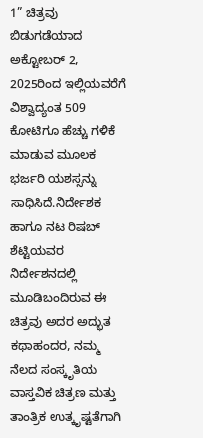1” ಚಿತ್ರವು ಬಿಡುಗಡೆಯಾದ ಅಕ್ಟೋಬರ್ 2, 2025ರಿಂದ ಇಲ್ಲಿಯವರೆಗೆ ವಿಶ್ವಾದ್ಯಂತ 509 ಕೋಟಿಗೂ ಹೆಚ್ಚು ಗಳಿಕೆ ಮಾಡುವ ಮೂಲಕ ಭರ್ಜರಿ ಯಶಸ್ಸನ್ನು ಸಾಧಿಸಿದೆ.ನಿರ್ದೇಶಕ ಹಾಗೂ ನಟ ರಿಷಬ್ ಶೆಟ್ಟಿಯವರ ನಿರ್ದೇಶನದಲ್ಲಿ ಮೂಡಿಬಂದಿರುವ ಈ ಚಿತ್ರವು ಅದರ ಅದ್ಭುತ ಕಥಾಹಂದರ, ನಮ್ಮ ನೆಲದ ಸಂಸ್ಕೃತಿಯ ವಾಸ್ತವಿಕ ಚಿತ್ರಣ ಮತ್ತು ತಾಂತ್ರಿಕ ಉತ್ಕೃಷ್ಟತೆಗಾಗಿ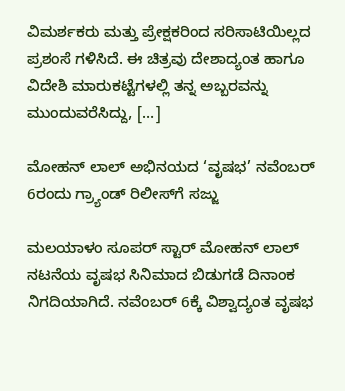ವಿಮರ್ಶಕರು ಮತ್ತು ಪ್ರೇಕ್ಷಕರಿಂದ ಸರಿಸಾಟಿಯಿಲ್ಲದ ಪ್ರಶಂಸೆ ಗಳಿಸಿದೆ. ಈ ಚಿತ್ರವು ದೇಶಾದ್ಯಂತ ಹಾಗೂ ವಿದೇಶಿ ಮಾರುಕಟ್ಟೆಗಳಲ್ಲಿ ತನ್ನ ಅಬ್ಬರವನ್ನು ಮುಂದುವರೆಸಿದ್ದು, […]

ಮೋಹನ್ ಲಾಲ್ ಅಭಿನಯದ ‘ವೃಷಭ’ ನವೆಂಬರ್ 6ರಂದು ಗ್ರ್ಯಾಂಡ್ ರಿಲೀಸ್‌ಗೆ ಸಜ್ಜು

ಮಲಯಾಳಂ ಸೂಪರ್ ಸ್ಟಾರ್ ಮೋಹನ್ ಲಾಲ್ ನಟನೆಯ ವೃಷಭ ಸಿನಿಮಾದ ಬಿಡುಗಡೆ ದಿನಾಂಕ ನಿಗದಿಯಾಗಿದೆ. ನವೆಂಬರ್ 6ಕ್ಕೆ ವಿಶ್ವಾದ್ಯಂತ ವೃಷಭ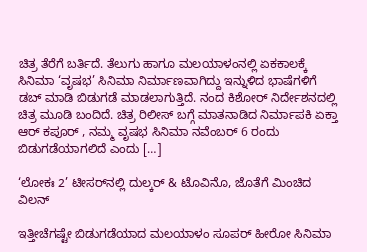ಚಿತ್ರ ತೆರೆಗೆ ಬರ್ತಿದೆ. ತೆಲುಗು ಹಾಗೂ ಮಲಯಾಳಂನಲ್ಲಿ ಏಕಕಾಲಕ್ಕೆ ಸಿನಿಮಾ ‘ವೃಷಭ’ ಸಿನಿಮಾ ನಿರ್ಮಾಣವಾಗಿದ್ದು ಇನ್ನುಳಿದ ಭಾಷೆಗಳಿಗೆ ಡಬ್‌ ಮಾಡಿ ಬಿಡುಗಡೆ ಮಾಡಲಾಗುತ್ತಿದೆ. ನಂದ ಕಿಶೋರ್ ನಿರ್ದೇಶನದಲ್ಲಿ ಚಿತ್ರ ಮೂಡಿ ಬಂದಿದೆ. ಚಿತ್ರ ರಿಲೀಸ್ ಬಗ್ಗೆ ಮಾತನಾಡಿದ ನಿರ್ಮಾಪಕಿ ಏಕ್ತಾ ಆರ್ ಕಪೂರ್ , ನಮ್ಮ ವೃಷಭ ಸಿನಿಮಾ ನವೆಂಬರ್ 6 ರಂದು ಬಿಡುಗಡೆಯಾಗಲಿದೆ ಎಂದು […]

‘ಲೋಕಃ 2’ ಟೀಸರ್‌ನಲ್ಲಿ ದುಲ್ಕರ್ & ಟೊವಿನೊ, ಜೊತೆಗೆ ಮಿಂಚಿದ ವಿಲನ್

ಇತ್ತೀಚೆಗಷ್ಟೇ ಬಿಡುಗಡೆಯಾದ ಮಲಯಾಳಂ ಸೂಪರ್ ಹೀರೋ ಸಿನಿಮಾ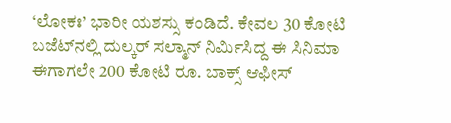‘ಲೋಕಃ’ ಭಾರೀ ಯಶಸ್ಸು ಕಂಡಿದೆ. ಕೇವಲ 30 ಕೋಟಿ ಬಜೆಟ್‌ನಲ್ಲಿ ದುಲ್ಕರ್ ಸಲ್ಮಾನ್ ನಿರ್ಮಿಸಿದ್ದ ಈ ಸಿನಿಮಾ ಈಗಾಗಲೇ 200 ಕೋಟಿ ರೂ. ಬಾಕ್ಸ್ ಆಫೀಸ್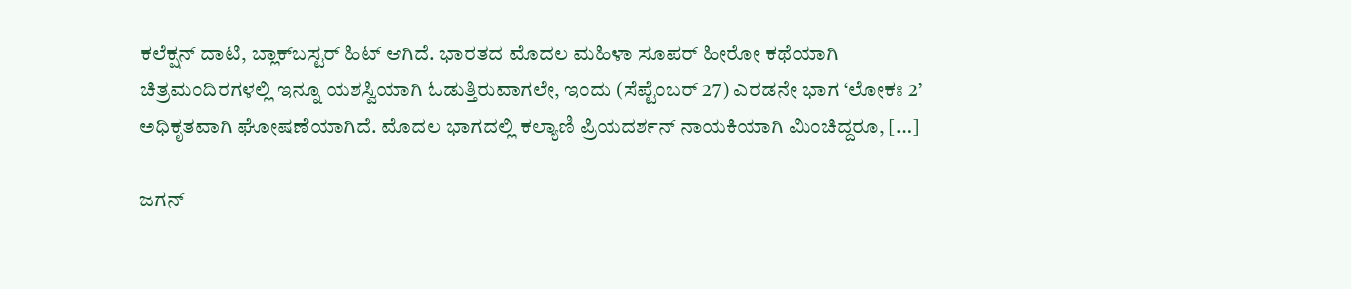ಕಲೆಕ್ಷನ್ ದಾಟಿ, ಬ್ಲಾಕ್‌ಬಸ್ಟರ್ ಹಿಟ್ ಆಗಿದೆ. ಭಾರತದ ಮೊದಲ ಮಹಿಳಾ ಸೂಪರ್ ಹೀರೋ ಕಥೆಯಾಗಿ ಚಿತ್ರಮಂದಿರಗಳಲ್ಲಿ ಇನ್ನೂ ಯಶಸ್ವಿಯಾಗಿ ಓಡುತ್ತಿರುವಾಗಲೇ, ಇಂದು (ಸೆಪ್ಟೆಂಬರ್ 27) ಎರಡನೇ ಭಾಗ ‘ಲೋಕಃ 2’ ಅಧಿಕೃತವಾಗಿ ಘೋಷಣೆಯಾಗಿದೆ. ಮೊದಲ ಭಾಗದಲ್ಲಿ ಕಲ್ಯಾಣಿ ಪ್ರಿಯದರ್ಶನ್ ನಾಯಕಿಯಾಗಿ ಮಿಂಚಿದ್ದರೂ, […]

ಜಗನ್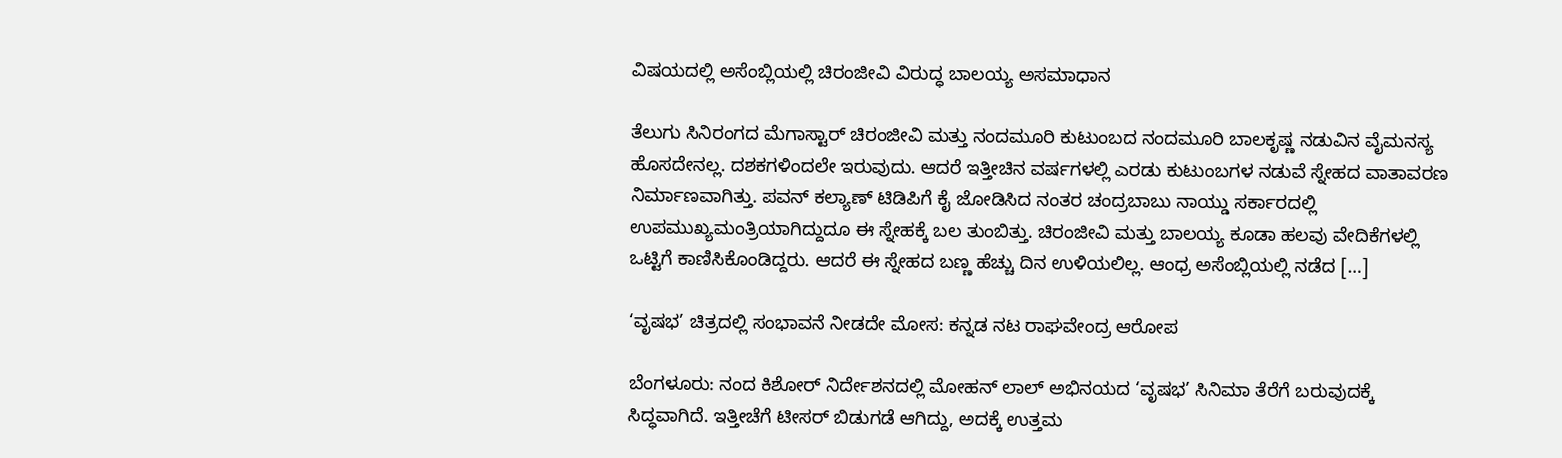ವಿಷಯದಲ್ಲಿ ಅಸೆಂಬ್ಲಿಯಲ್ಲಿ ಚಿರಂಜೀವಿ ವಿರುದ್ಧ ಬಾಲಯ್ಯ ಅಸಮಾಧಾನ

ತೆಲುಗು ಸಿನಿರಂಗದ ಮೆಗಾಸ್ಟಾರ್ ಚಿರಂಜೀವಿ ಮತ್ತು ನಂದಮೂರಿ ಕುಟುಂಬದ ನಂದಮೂರಿ ಬಾಲಕೃಷ್ಣ ನಡುವಿನ ವೈಮನಸ್ಯ ಹೊಸದೇನಲ್ಲ. ದಶಕಗಳಿಂದಲೇ ಇರುವುದು. ಆದರೆ ಇತ್ತೀಚಿನ ವರ್ಷಗಳಲ್ಲಿ ಎರಡು ಕುಟುಂಬಗಳ ನಡುವೆ ಸ್ನೇಹದ ವಾತಾವರಣ ನಿರ್ಮಾಣವಾಗಿತ್ತು. ಪವನ್ ಕಲ್ಯಾಣ್ ಟಿಡಿಪಿಗೆ ಕೈ ಜೋಡಿಸಿದ ನಂತರ ಚಂದ್ರಬಾಬು ನಾಯ್ಡು ಸರ್ಕಾರದಲ್ಲಿ ಉಪಮುಖ್ಯಮಂತ್ರಿಯಾಗಿದ್ದುದೂ ಈ ಸ್ನೇಹಕ್ಕೆ ಬಲ ತುಂಬಿತ್ತು. ಚಿರಂಜೀವಿ ಮತ್ತು ಬಾಲಯ್ಯ ಕೂಡಾ ಹಲವು ವೇದಿಕೆಗಳಲ್ಲಿ ಒಟ್ಟಿಗೆ ಕಾಣಿಸಿಕೊಂಡಿದ್ದರು. ಆದರೆ ಈ ಸ್ನೇಹದ ಬಣ್ಣ ಹೆಚ್ಚು ದಿನ ಉಳಿಯಲಿಲ್ಲ. ಆಂಧ್ರ ಅಸೆಂಬ್ಲಿಯಲ್ಲಿ ನಡೆದ […]

‘ವೃಷಭ’ ಚಿತ್ರದಲ್ಲಿ ಸಂಭಾವನೆ ನೀಡದೇ ಮೋಸ: ಕನ್ನಡ ನಟ ರಾಘವೇಂದ್ರ ಆರೋಪ

ಬೆಂಗಳೂರು: ನಂದ ಕಿಶೋರ್ ನಿರ್ದೇಶನದಲ್ಲಿ ಮೋಹನ್ ಲಾಲ್ ಅಭಿನಯದ ‘ವೃಷಭ’ ಸಿನಿಮಾ ತೆರೆಗೆ ಬರುವುದಕ್ಕೆ ಸಿದ್ಧವಾಗಿದೆ. ಇತ್ತೀಚೆಗೆ ಟೀಸರ್ ಬಿಡುಗಡೆ ಆಗಿದ್ದು, ಅದಕ್ಕೆ ಉತ್ತಮ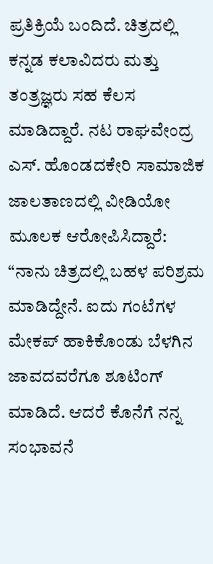ಪ್ರತಿಕ್ರಿಯೆ ಬಂದಿದೆ. ಚಿತ್ರದಲ್ಲಿ ಕನ್ನಡ ಕಲಾವಿದರು ಮತ್ತು ತಂತ್ರಜ್ಞರು ಸಹ ಕೆಲಸ ಮಾಡಿದ್ದಾರೆ. ನಟ ರಾಘವೇಂದ್ರ ಎಸ್. ಹೊಂಡದಕೇರಿ ಸಾಮಾಜಿಕ ಜಾಲತಾಣದಲ್ಲಿ ವೀಡಿಯೋ ಮೂಲಕ ಆರೋಪಿಸಿದ್ದಾರೆ: “ನಾನು ಚಿತ್ರದಲ್ಲಿ ಬಹಳ ಪರಿಶ್ರಮ ಮಾಡಿದ್ದೇನೆ. ಐದು ಗಂಟೆಗಳ ಮೇಕಪ್ ಹಾಕಿಕೊಂಡು ಬೆಳಗಿನ ಜಾವದವರೆಗೂ ಶೂಟಿಂಗ್ ಮಾಡಿದೆ. ಆದರೆ ಕೊನೆಗೆ ನನ್ನ ಸಂಭಾವನೆ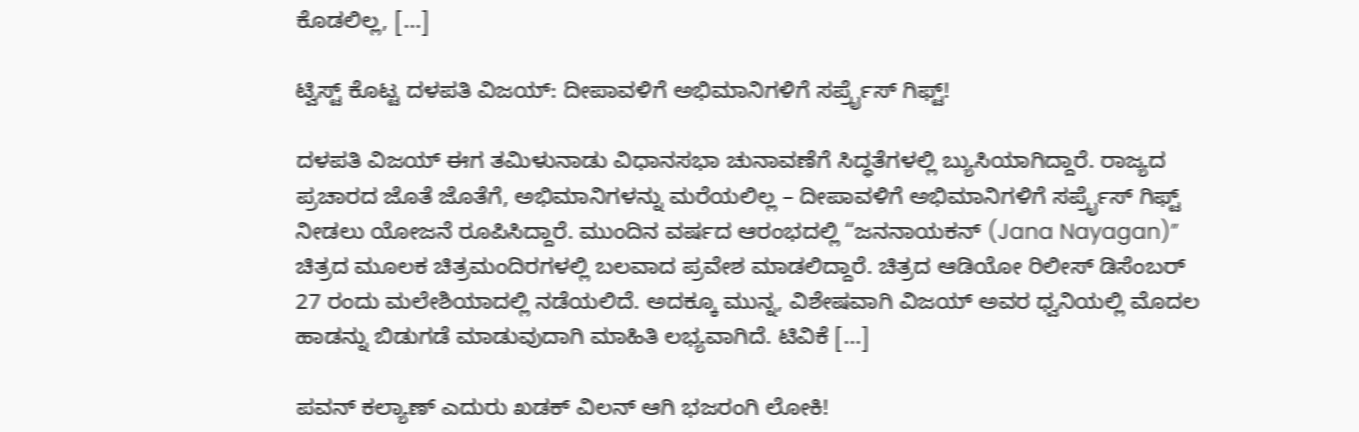ಕೊಡಲಿಲ್ಲ, […]

ಟ್ವಿಸ್ಟ್ ಕೊಟ್ಟ ದಳಪತಿ ವಿಜಯ್: ದೀಪಾವಳಿಗೆ ಅಭಿಮಾನಿಗಳಿಗೆ ಸರ್ಪ್ರೈಸ್ ಗಿಫ್ಟ್!

ದಳಪತಿ ವಿಜಯ್ ಈಗ ತಮಿಳುನಾಡು ವಿಧಾನಸಭಾ ಚುನಾವಣೆಗೆ ಸಿದ್ಧತೆಗಳಲ್ಲಿ ಬ್ಯುಸಿಯಾಗಿದ್ದಾರೆ. ರಾಜ್ಯದ ಪ್ರಚಾರದ ಜೊತೆ ಜೊತೆಗೆ, ಅಭಿಮಾನಿಗಳನ್ನು ಮರೆಯಲಿಲ್ಲ – ದೀಪಾವಳಿಗೆ ಅಭಿಮಾನಿಗಳಿಗೆ ಸರ್ಪ್ರೈಸ್ ಗಿಫ್ಟ್ ನೀಡಲು ಯೋಜನೆ ರೂಪಿಸಿದ್ದಾರೆ. ಮುಂದಿನ ವರ್ಷದ ಆರಂಭದಲ್ಲಿ “ಜನನಾಯಕನ್ (Jana Nayagan)” ಚಿತ್ರದ ಮೂಲಕ ಚಿತ್ರಮಂದಿರಗಳಲ್ಲಿ ಬಲವಾದ ಪ್ರವೇಶ ಮಾಡಲಿದ್ದಾರೆ. ಚಿತ್ರದ ಆಡಿಯೋ ರಿಲೀಸ್ ಡಿಸೆಂಬರ್ 27 ರಂದು ಮಲೇಶಿಯಾದಲ್ಲಿ ನಡೆಯಲಿದೆ. ಅದಕ್ಕೂ ಮುನ್ನ, ವಿಶೇಷವಾಗಿ ವಿಜಯ್ ಅವರ ಧ್ವನಿಯಲ್ಲಿ ಮೊದಲ ಹಾಡನ್ನು ಬಿಡುಗಡೆ ಮಾಡುವುದಾಗಿ ಮಾಹಿತಿ ಲಭ್ಯವಾಗಿದೆ. ಟಿವಿಕೆ […]

ಪವನ್ ಕಲ್ಯಾಣ್ ಎದುರು ಖಡಕ್ ವಿಲನ್ ಆಗಿ ಭಜರಂಗಿ ಲೋಕಿ!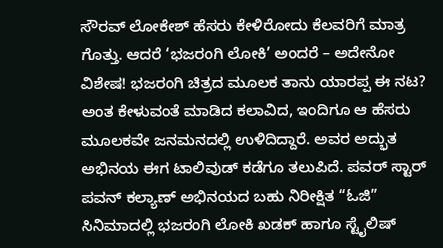ಸೌರವ್ ಲೋಕೇಶ್ ಹೆಸರು ಕೇಳಿರೋದು ಕೆಲವರಿಗೆ ಮಾತ್ರ ಗೊತ್ತು. ಆದರೆ ‘ಭಜರಂಗಿ ಲೋಕಿ’ ಅಂದರೆ – ಅದೇನೋ ವಿಶೇಷ! ಭಜರಂಗಿ ಚಿತ್ರದ ಮೂಲಕ ತಾನು ಯಾರಪ್ಪ ಈ ನಟ? ಅಂತ ಕೇಳುವಂತೆ ಮಾಡಿದ ಕಲಾವಿದ, ಇಂದಿಗೂ ಆ ಹೆಸರು ಮೂಲಕವೇ ಜನಮನದಲ್ಲಿ ಉಳಿದಿದ್ದಾರೆ. ಅವರ ಅದ್ಭುತ ಅಭಿನಯ ಈಗ ಟಾಲಿವುಡ್ ಕಡೆಗೂ ತಲುಪಿದೆ. ಪವರ್ ಸ್ಟಾರ್ ಪವನ್ ಕಲ್ಯಾಣ್ ಅಭಿನಯದ ಬಹು ನಿರೀಕ್ಷಿತ “ಓಜಿ” ಸಿನಿಮಾದಲ್ಲಿ ಭಜರಂಗಿ ಲೋಕಿ ಖಡಕ್ ಹಾಗೂ ಸ್ಟೈಲಿಷ್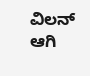ವಿಲನ್ ಆಗಿ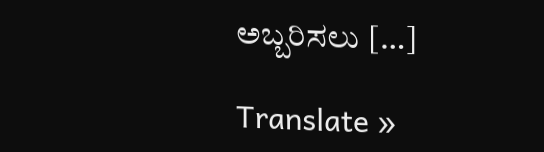ಅಬ್ಬರಿಸಲು […]

Translate »